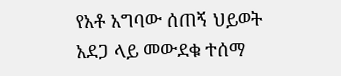የአቶ አግባው ሰጠኝ ህይወት አደጋ ላይ መውደቁ ተሰማ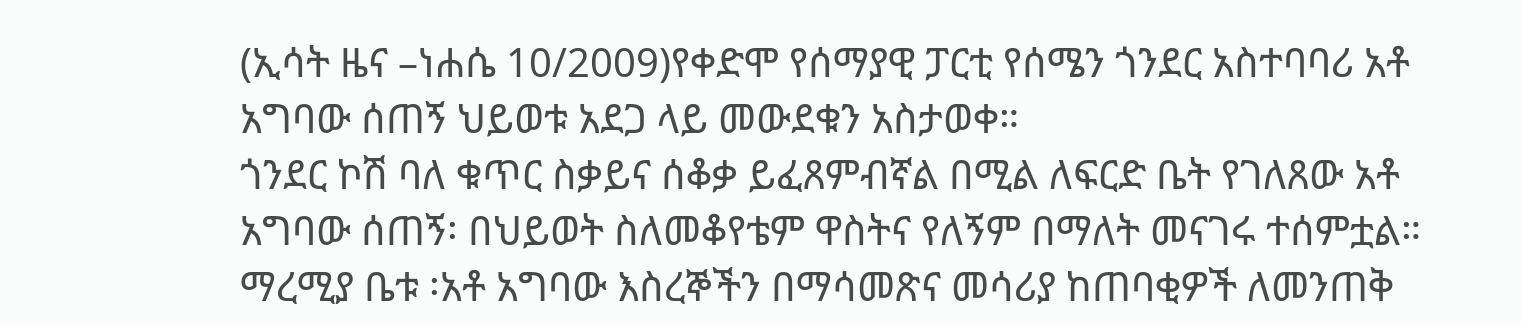(ኢሳት ዜና –ነሐሴ 10/2009)የቀድሞ የሰማያዊ ፓርቲ የሰሜን ጎንደር አስተባባሪ አቶ አግባው ሰጠኝ ህይወቱ አደጋ ላይ መውደቁን አስታወቀ።
ጎንደር ኮሽ ባለ ቁጥር ስቃይና ሰቆቃ ይፈጸምብኛል በሚል ለፍርድ ቤት የገለጸው አቶ አግባው ሰጠኝ፡ በህይወት ስለመቆየቴም ዋስትና የለኝም በማለት መናገሩ ተሰምቷል።
ማረሚያ ቤቱ ፡አቶ አግባው እስረኞችን በማሳመጽና መሳሪያ ከጠባቂዎች ለመንጠቅ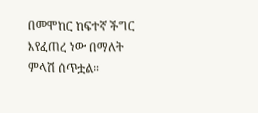በመሞከር ከፍተኛ ችግር እየፈጠረ ነው በማለት ምላሽ ሰጥቷል።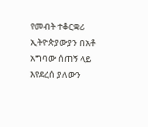የመብት ተቆርቋሪ ኢትዮጵያውያን በአቶ አግባው ሰጠኝ ላይ እየደረሰ ያለውን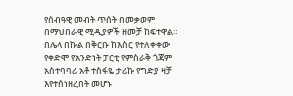የሰብዓዊ መብት ጥሰት በመቃወም በማህበራዊ ሚዲያዎች ዘመቻ ከፍተዋል።
በሌላ በኩል በቅርቡ ከእስር የተለቀቀው የቀድሞ የአንድነት ፓርቲ የምስራቅ ጎጃም አስተባባሪ አቶ ተስፋዬ ታሪኩ የግድያ ዛቻ እየተሰነዘረበት መሆኑ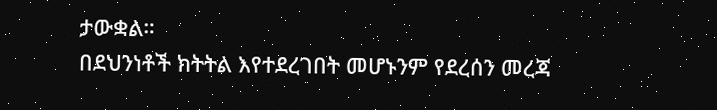ታውቋል።
በደህንነቶች ክትትል እየተደረገበት መሆኑንም የደረሰን መረጃ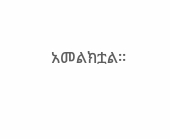አመልክቷል።